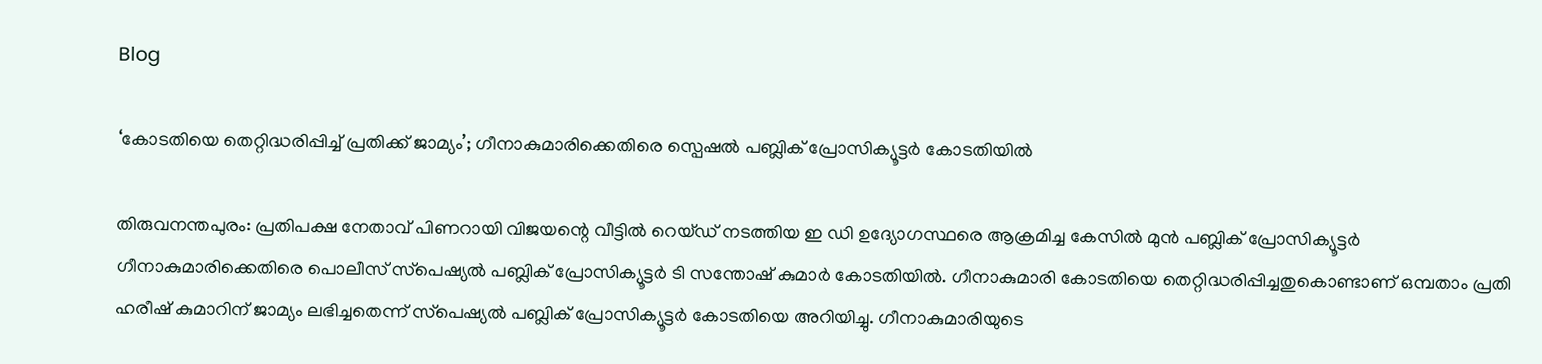Blog

‘കോടതിയെ തെറ്റിദ്ധരിപ്പിച്ച് പ്രതിക്ക് ജാമ്യം’; ഗീനാകുമാരിക്കെതിരെ സ്പെഷൽ പബ്ലിക് പ്രോസിക്യൂട്ടർ കോടതിയിൽ

തിരുവനന്തപുരം: പ്രതിപക്ഷ നേതാവ് പിണറായി വിജയന്റെ വീട്ടിൽ റെയ്‌ഡ് നടത്തിയ ഇ ഡി ഉദ്യോഗസ്ഥരെ ആക്രമിച്ച കേസിൽ മുൻ പബ്ലിക് പ്രോസിക്യൂട്ടർ ഗീനാകുമാരിക്കെതിരെ പൊലീസ് സ്‌പെഷ്യൽ പബ്ലിക് പ്രോസിക്യൂട്ടർ ടി സന്തോഷ് കുമാർ കോടതിയിൽ. ഗീനാകുമാരി കോടതിയെ തെറ്റിദ്ധരിപ്പിച്ചതുകൊണ്ടാണ് ഒമ്പതാം പ്രതി ഹരീഷ് കുമാറിന് ജാമ്യം ലഭിച്ചതെന്ന് സ്‌പെഷ്യൽ പബ്ലിക് പ്രോസിക്യൂട്ടർ കോടതിയെ അറിയിച്ചു. ഗീനാകുമാരിയുടെ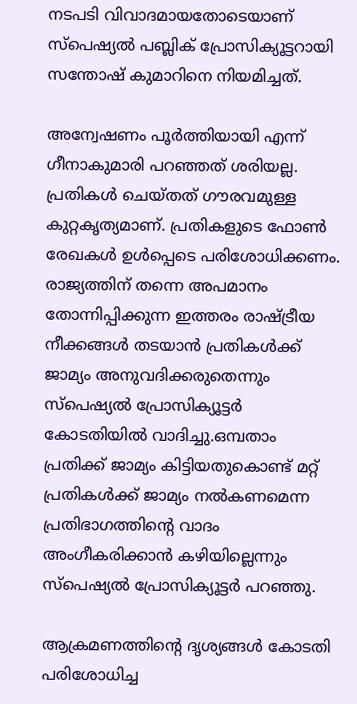നടപടി വിവാദമായതോടെയാണ് സ്‌പെഷ്യൽ പബ്ലിക് പ്രോസിക്യൂട്ടറായി സന്തോഷ് കുമാറിനെ നിയമിച്ചത്.

അന്വേഷണം പൂർത്തിയായി എന്ന് ഗീനാകുമാരി പറഞ്ഞത് ശരിയല്ല. പ്രതികൾ ചെയ്‌തത് ഗൗരവമുള്ള കുറ്റകൃത്യമാണ്. പ്രതികളുടെ ഫോൺ രേഖകൾ ഉൾപ്പെടെ പരിശോധിക്കണം. രാജ്യത്തിന് തന്നെ അപമാനം തോന്നിപ്പിക്കുന്ന ഇത്തരം രാഷ്‌ട്രീയ നീക്കങ്ങൾ തടയാൻ പ്രതികൾക്ക് ജാമ്യം അനുവദിക്കരുതെന്നും സ്‌പെഷ്യൽ പ്രോസിക്യൂട്ടർ കോടതിയിൽ വാദിച്ചു.ഒമ്പതാം പ്രതിക്ക് ജാമ്യം കിട്ടിയതുകൊണ്ട് മറ്റ് പ്രതികൾക്ക് ജാമ്യം നൽകണമെന്ന പ്രതിഭാഗത്തിന്റെ വാദം അംഗീകരിക്കാൻ കഴിയില്ലെന്നും സ്‌പെഷ്യൽ പ്രോസിക്യൂട്ടർ പറഞ്ഞു.

ആക്രമണത്തിന്റെ ദൃശ്യങ്ങള്‍ കോടതി പരിശോധിച്ച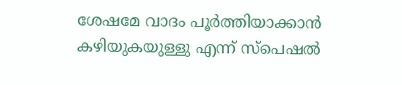ശേഷമേ വാദം പൂര്‍ത്തിയാക്കാന്‍ കഴിയുകയുള്ളു എന്ന് സ്‌പെഷല്‍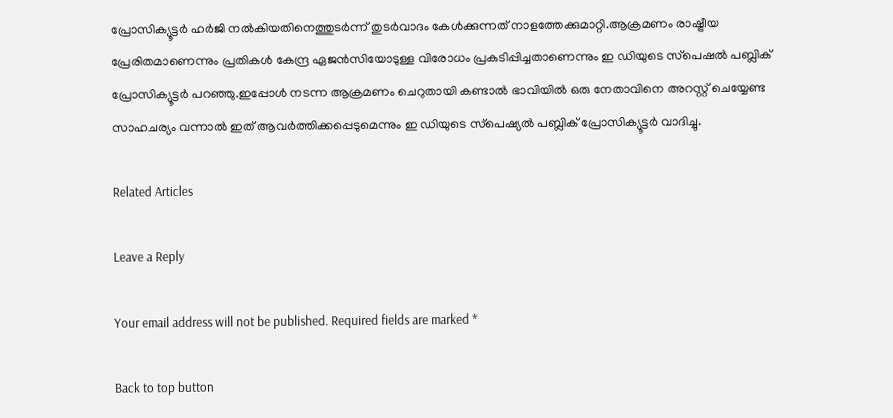പ്രോസിക്യൂട്ടര്‍ ഹര്‍ജി നല്‍കിയതിനെത്തുടര്‍ന്ന് തുടര്‍വാദം കേള്‍ക്കുന്നത് നാളത്തേക്കുമാറ്റി.ആക്രമണം രാഷ്ട്രീയ പ്രേരിതമാണെന്നും പ്രതികള്‍ കേന്ദ്ര ഏജന്‍സിയോടുള്ള വിരോധം പ്രകടിപ്പിച്ചതാണെന്നും ഇ ഡിയുടെ സ്‌പെഷല്‍ പബ്ലിക് പ്രോസിക്യൂട്ടര്‍ പറഞ്ഞു.ഇപ്പോള്‍ നടന്ന ആക്രമണം ചെറുതായി കണ്ടാല്‍ ഭാവിയില്‍ ഒരു നേതാവിനെ അറസ്റ്റ് ചെയ്യേണ്ട സാഹചര്യം വന്നാൽ ഇത് ആവര്‍ത്തിക്കപ്പെടുമെന്നും ഇ ഡിയുടെ സ്‌പെഷ്യല്‍ പബ്ലിക് പ്രോസിക്യൂട്ടര്‍ വാദിച്ചു.

Related Articles

Leave a Reply

Your email address will not be published. Required fields are marked *

Back to top button